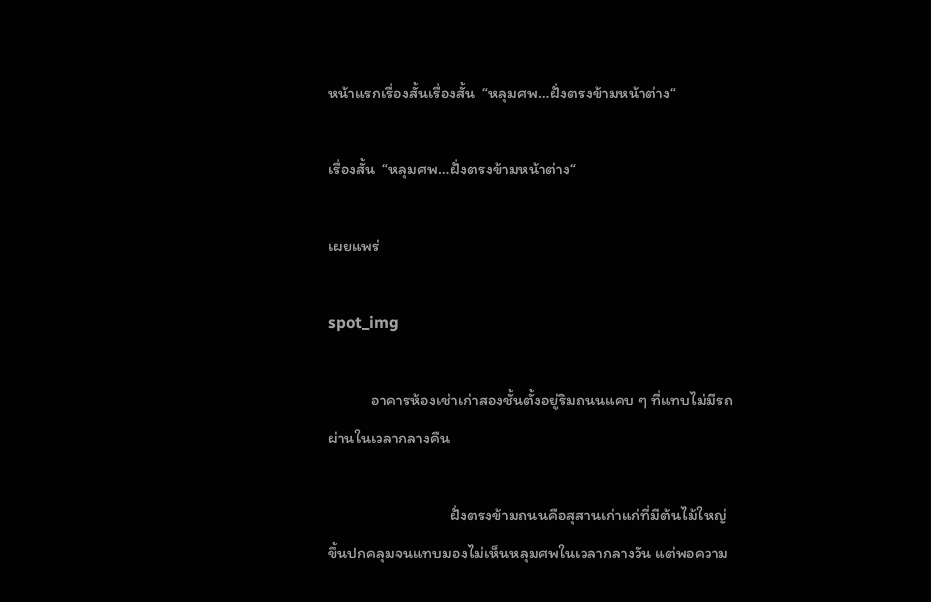หน้าแรกเรื่องสั้นเรื่องสั้น  “หลุมศพ…ฝั่งตรงข้ามหน้าต่าง“

เรื่องสั้น  “หลุมศพ…ฝั่งตรงข้ามหน้าต่าง“

เผยแพร่

spot_img

            อาคารห้องเช่าเก่าสองชั้นตั้งอยู่ริมถนนแคบ ๆ ที่แทบไม่มีรถผ่านในเวลากลางคืน

                                  ฝั่งตรงข้ามถนนคือสุสานเก่าแก่ที่มีต้นไม้ใหญ่ขึ้นปกคลุมจนแทบมองไม่เห็นหลุมศพในเวลากลางวัน แต่พอความ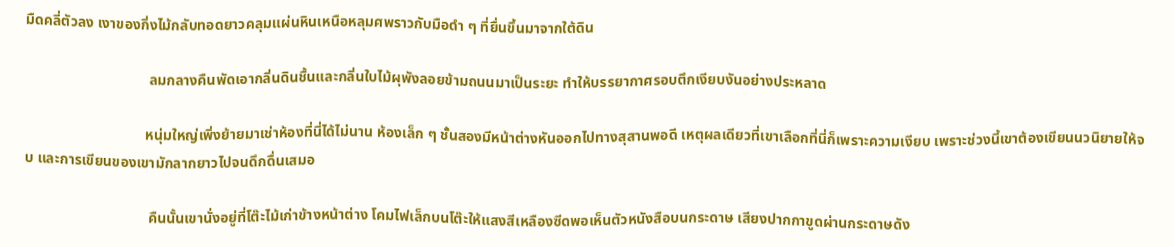มืดคลี่ตัวลง เงาของกิ่งไม้กลับทอดยาวคลุมแผ่นหินเหนือหลุมศพราวกับมือดำ ๆ ที่ยื่นขึ้นมาจากใต้ดิน

                                  ลมกลางคืนพัดเอากลิ่นดินชื้นและกลิ่นใบไม้ผุพังลอยข้ามถนนมาเป็นระยะ ทำให้บรรยากาศรอบตึกเงียบงันอย่างประหลาด

                                 หนุ่มใหญ่เพิ่งย้ายมาเช่าห้องที่นี่ได้ไม่นาน ห้องเล็ก ๆ ชั้นสองมีหน้าต่างหันออกไปทางสุสานพอดี เหตุผลเดียวที่เขาเลือกที่นี่ก็เพราะความเงียบ เพราะช่วงนี้เขาต้องเขียนนวนิยายให้จบ และการเขียนของเขามักลากยาวไปจนดึกดื่นเสมอ

                                  คืนนั้นเขานั่งอยู่ที่โต๊ะไม้เก่าข้างหน้าต่าง โคมไฟเล็กบนโต๊ะให้แสงสีเหลืองซีดพอเห็นตัวหนังสือบนกระดาษ เสียงปากกาขูดผ่านกระดาษดัง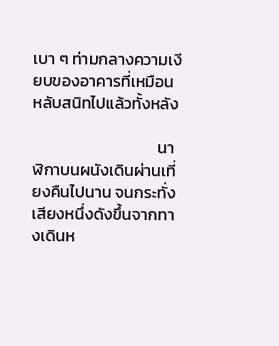เบา ๆ ท่ามกลางความเงียบของอาคารที่เหมือนหลับสนิทไปแล้วทั้งหลัง

                                  นาฬิกาบนผนังเดินผ่านเที่ยงคืนไปนาน จนกระทั่งเสียงหนึ่งดังขึ้นจากทางเดินห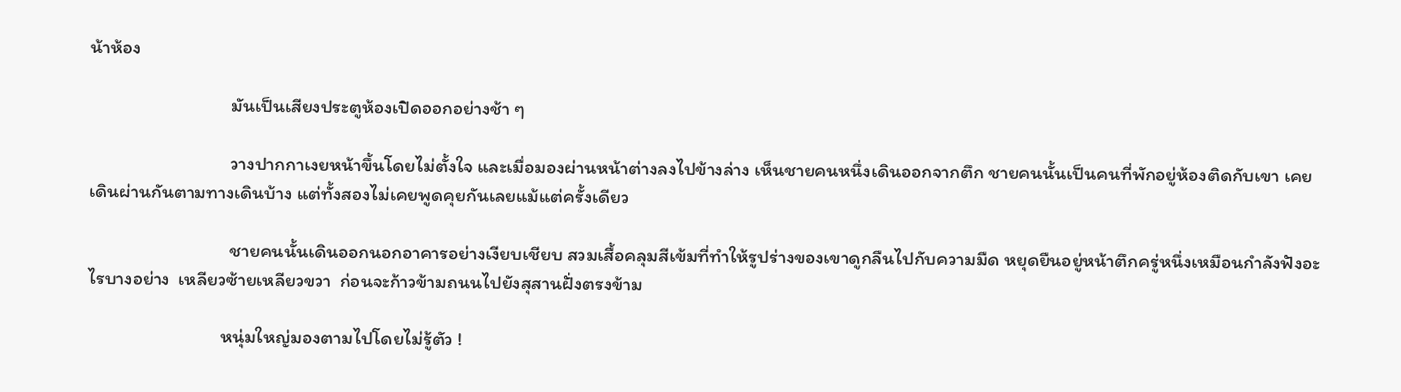น้าห้อง

                                 มันเป็นเสียงประตูห้องเปิดออกอย่างช้า ๆ

                                 วางปากกาเงยหน้าขึ้นโดยไม่ตั้งใจ และเมื่อมองผ่านหน้าต่างลงไปข้างล่าง เห็นชายคนหนึ่งเดินออกจากตึก ชายคนนั้นเป็นคนที่พักอยู่ห้องติดกับเขา เคยเดินผ่านกันตามทางเดินบ้าง แต่ทั้งสองไม่เคยพูดคุยกันเลยแม้แต่ครั้งเดียว

                                 ชายคนนั้นเดินออกนอกอาคารอย่างเงียบเชียบ สวมเสื้อคลุมสีเข้มที่ทำให้รูปร่างของเขาดูกลืนไปกับความมืด หยุดยืนอยู่หน้าตึกครู่หนึ่งเหมือนกำลังฟังอะไรบางอย่าง  เหลียวซ้ายเหลียวขวา  ก่อนจะก้าวข้ามถนนไปยังสุสานฝั่งตรงข้าม

                               หนุ่มใหญ่มองตามไปโดยไม่รู้ตัว !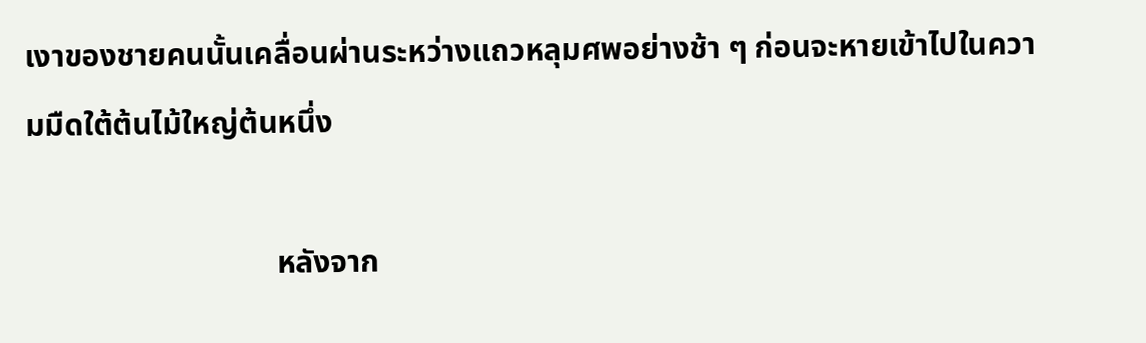เงาของชายคนนั้นเคลื่อนผ่านระหว่างแถวหลุมศพอย่างช้า ๆ ก่อนจะหายเข้าไปในความมืดใต้ต้นไม้ใหญ่ต้นหนึ่ง

                                หลังจาก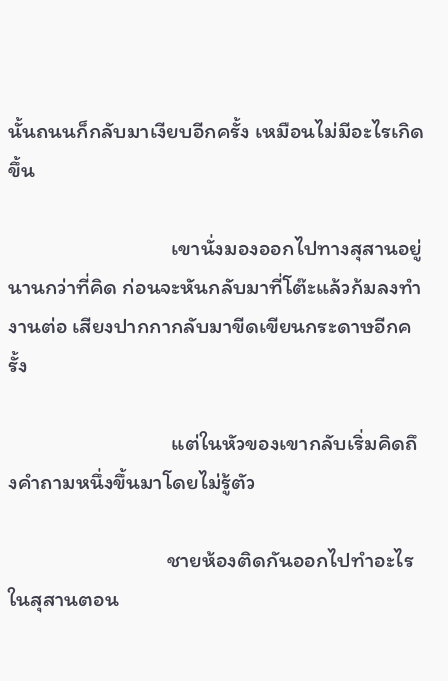นั้นถนนก็กลับมาเงียบอีกครั้ง เหมือนไม่มีอะไรเกิดขึ้น

                                 เขานั่งมองออกไปทางสุสานอยู่นานกว่าที่คิด ก่อนจะหันกลับมาที่โต๊ะแล้วก้มลงทำงานต่อ เสียงปากกากลับมาขีดเขียนกระดาษอีกครั้ง

                                 แต่ในหัวของเขากลับเริ่มคิดถึงคำถามหนึ่งขึ้นมาโดยไม่รู้ตัว

                                ชายห้องติดกันออกไปทำอะไรในสุสานตอน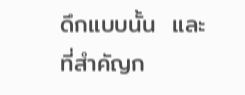ดึกแบบนั้น  และที่สำคัญก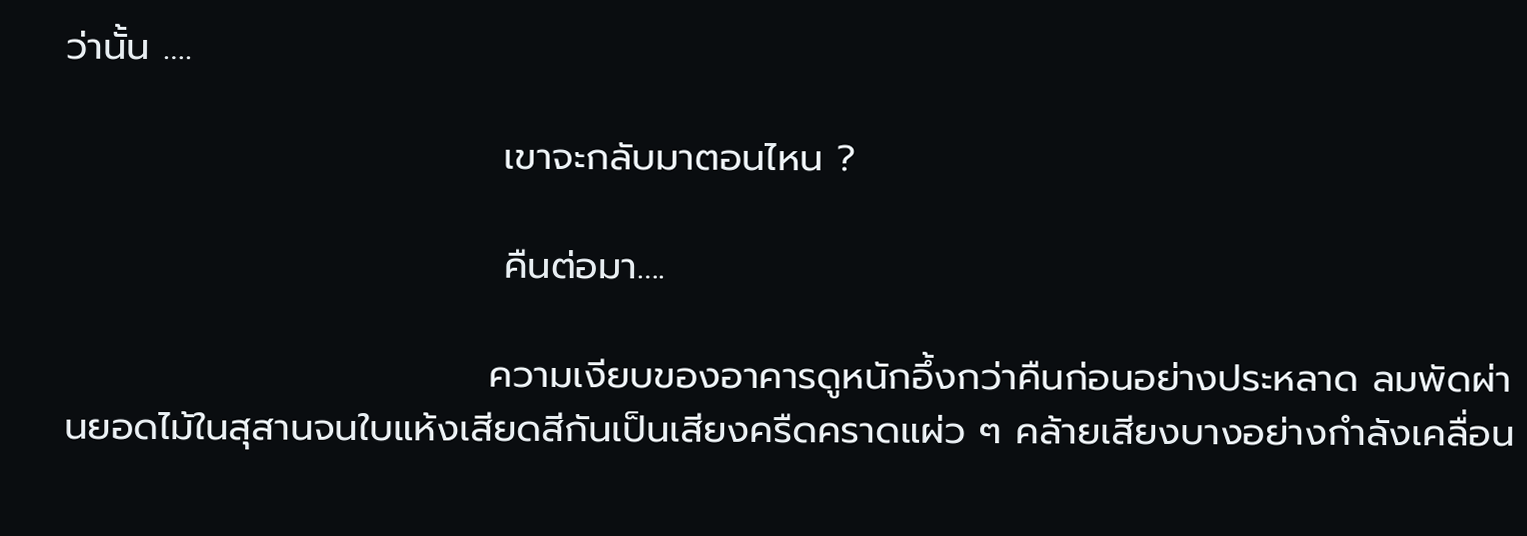ว่านั้น ….

                                เขาจะกลับมาตอนไหน ?

                                คืนต่อมา….

                               ความเงียบของอาคารดูหนักอึ้งกว่าคืนก่อนอย่างประหลาด ลมพัดผ่านยอดไม้ในสุสานจนใบแห้งเสียดสีกันเป็นเสียงครืดคราดแผ่ว ๆ คล้ายเสียงบางอย่างกำลังเคลื่อน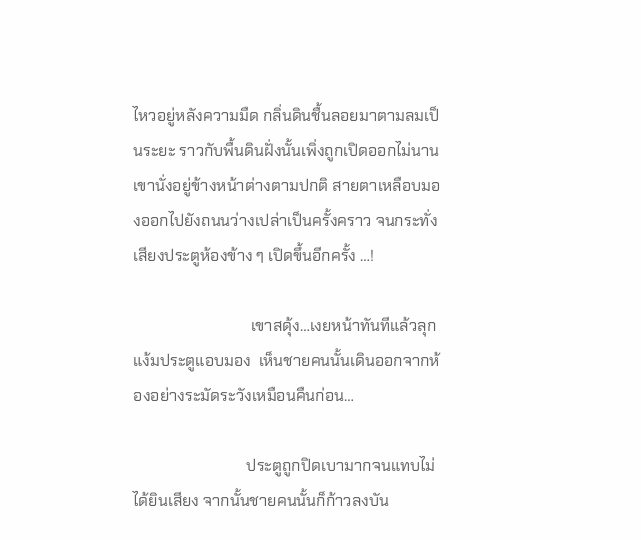ไหวอยู่หลังความมืด กลิ่นดินชื้นลอยมาตามลมเป็นระยะ ราวกับพื้นดินฝั่งนั้นเพิ่งถูกเปิดออกไม่นาน เขานั่งอยู่ข้างหน้าต่างตามปกติ สายตาเหลือบมองออกไปยังถนนว่างเปล่าเป็นครั้งคราว จนกระทั่งเสียงประตูห้องข้าง ๆ เปิดขึ้นอีกครั้ง …!

                              เขาสดุ้ง…เงยหน้าทันทีแล้วลุกแง้มประตูแอบมอง  เห็นชายคนนั้นเดินออกจากห้องอย่างระมัดระวังเหมือนคืนก่อน…

                             ประตูถูกปิดเบามากจนแทบไม่ได้ยินเสียง จากนั้นชายคนนั้นก็ก้าวลงบัน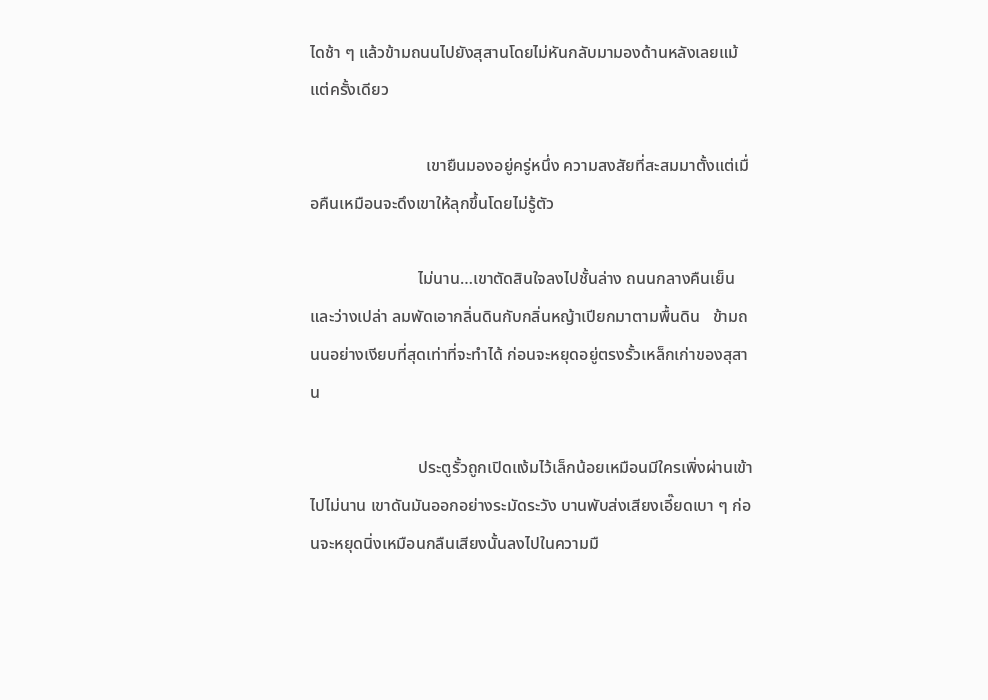ไดช้า ๆ แล้วข้ามถนนไปยังสุสานโดยไม่หันกลับมามองด้านหลังเลยแม้แต่ครั้งเดียว

                            เขายืนมองอยู่ครู่หนึ่ง ความสงสัยที่สะสมมาตั้งแต่เมื่อคืนเหมือนจะดึงเขาให้ลุกขึ้นโดยไม่รู้ตัว

                          ไม่นาน…เขาตัดสินใจลงไปชั้นล่าง ถนนกลางคืนเย็นและว่างเปล่า ลมพัดเอากลิ่นดินกับกลิ่นหญ้าเปียกมาตามพื้นดิน   ข้ามถนนอย่างเงียบที่สุดเท่าที่จะทำได้ ก่อนจะหยุดอยู่ตรงรั้วเหล็กเก่าของสุสาน

                          ประตูรั้วถูกเปิดแง้มไว้เล็กน้อยเหมือนมีใครเพิ่งผ่านเข้าไปไม่นาน เขาดันมันออกอย่างระมัดระวัง บานพับส่งเสียงเอี๊ยดเบา ๆ ก่อนจะหยุดนิ่งเหมือนกลืนเสียงนั้นลงไปในความมื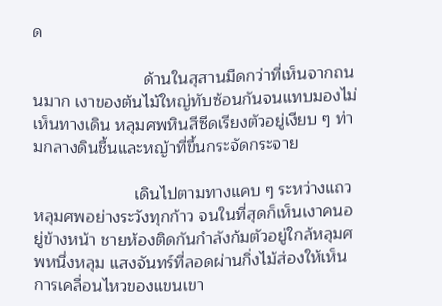ด

                        ด้านในสุสานมืดกว่าที่เห็นจากถนนมาก เงาของต้นไม้ใหญ่ทับซ้อนกันจนแทบมองไม่เห็นทางเดิน หลุมศพหินสีซีดเรียงตัวอยู่เงียบ ๆ ท่ามกลางดินชื้นและหญ้าที่ขึ้นกระจัดกระจาย

                      เดินไปตามทางแคบ ๆ ระหว่างแถวหลุมศพอย่างระวังทุกก้าว จนในที่สุดก็เห็นเงาคนอยู่ข้างหน้า ชายห้องติดกันกำลังก้มตัวอยู่ใกล้หลุมศพหนึ่งหลุม แสงจันทร์ที่ลอดผ่านกิ่งไม้ส่องให้เห็นการเคลื่อนไหวของแขนเขา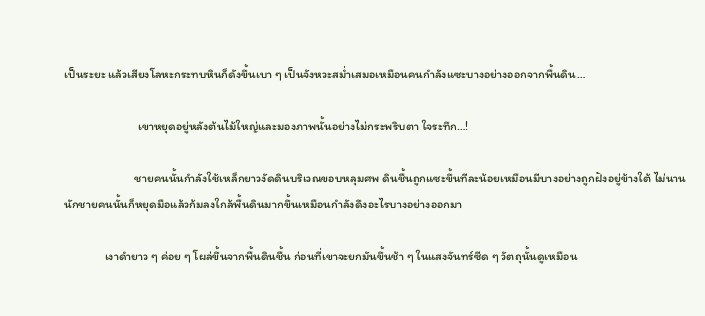เป็นระยะ แล้วเสียงโลหะกระทบหินก็ดังขึ้นเบา ๆ เป็นจังหวะสม่ำเสมอเหมือนคนกำลังแซะบางอย่างออกจากพื้นดิน…

                           เขาหยุดอยู่หลังต้นไม้ใหญ่และมองภาพนั้นอย่างไม่กระพริบตา ใจระทึก…!

                          ชายคนนั้นกำลังใช้เหล็กยาวงัดดินบริเวณขอบหลุมศพ ดินชื้นถูกแซะขึ้นทีละน้อยเหมือนมีบางอย่างถูกฝังอยู่ข้างใต้ ไม่นานนักชายคนนั้นก็หยุดมือแล้วก้มลงใกล้พื้นดินมากขึ้นเหมือนกำลังดึงอะไรบางอย่างออกมา

               เงาดำยาว ๆ ค่อย ๆ โผล่ขึ้นจากพื้นดินชื้น ก่อนที่เขาจะยกมันขึ้นช้า ๆ ในแสงจันทร์ซีด ๆ วัตถุนั้นดูเหมือน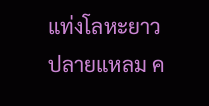แท่งโลหะยาวปลายแหลม ค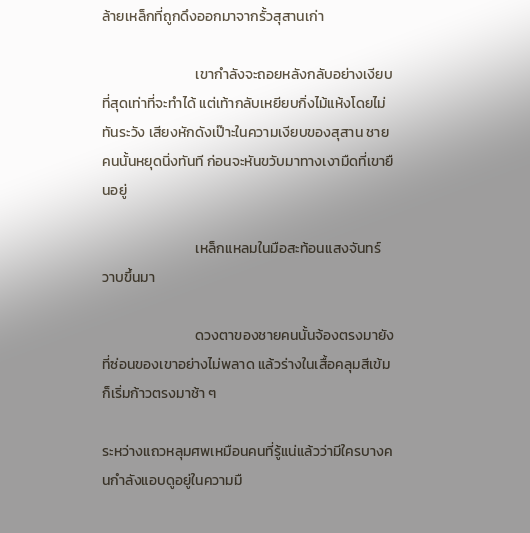ล้ายเหล็กที่ถูกดึงออกมาจากรั้วสุสานเก่า

                             เขากำลังจะถอยหลังกลับอย่างเงียบที่สุดเท่าที่จะทำได้ แต่เท้ากลับเหยียบกิ่งไม้แห้งโดยไม่ทันระวัง เสียงหักดังเป๊าะในความเงียบของสุสาน ชายคนนั้นหยุดนิ่งทันที ก่อนจะหันขวับมาทางเงามืดที่เขายืนอยู่

                             เหล็กแหลมในมือสะท้อนแสงจันทร์วาบขึ้นมา

                             ดวงตาของชายคนนั้นจ้องตรงมายังที่ซ่อนของเขาอย่างไม่พลาด แล้วร่างในเสื้อคลุมสีเข้มก็เริ่มก้าวตรงมาช้า ๆ

ระหว่างแถวหลุมศพเหมือนคนที่รู้แน่แล้วว่ามีใครบางคนกำลังแอบดูอยู่ในความมื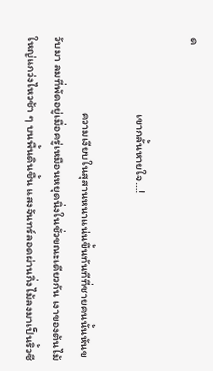ด

                            เขากลั้นหายใจ…!

                            ความเงียบในสุสานหนาแน่นขึ้นทันทีที่ชายคนนั้นหันขวับมา ลมที่พัดอยู่เมื่อครู่เหมือนหยุดนิ่งในชั่วขณะเดียวกัน เงาของต้นไม้ใหญ่แกว่งไหวช้า ๆ บนพื้นดินชื้น แสงจันทร์ลอดผ่านกิ่งไม้ลงมาเป็นริ้วซี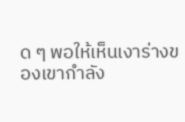ด ๆ พอให้เห็นเงาร่างของเขากำลัง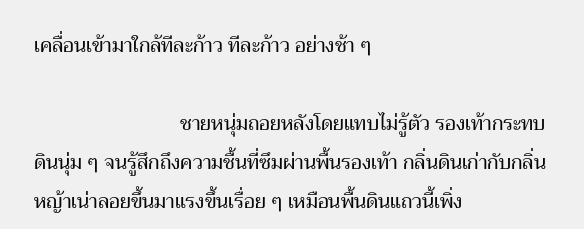เคลื่อนเข้ามาใกล้ทีละก้าว ทีละก้าว อย่างช้า ๆ

                            ชายหนุ่มถอยหลังโดยแทบไม่รู้ตัว รองเท้ากระทบดินนุ่ม ๆ จนรู้สึกถึงความชื้นที่ซึมผ่านพื้นรองเท้า กลิ่นดินเก่ากับกลิ่นหญ้าเน่าลอยขึ้นมาแรงขึ้นเรื่อย ๆ เหมือนพื้นดินแถวนี้เพิ่ง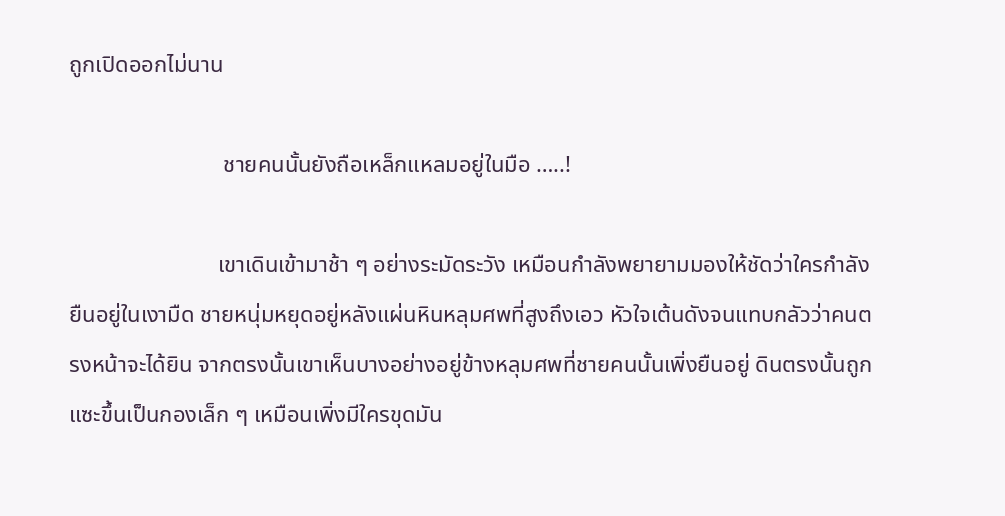ถูกเปิดออกไม่นาน

                           ชายคนนั้นยังถือเหล็กแหลมอยู่ในมือ …..!

                          เขาเดินเข้ามาช้า ๆ อย่างระมัดระวัง เหมือนกำลังพยายามมองให้ชัดว่าใครกำลังยืนอยู่ในเงามืด ชายหนุ่มหยุดอยู่หลังแผ่นหินหลุมศพที่สูงถึงเอว หัวใจเต้นดังจนแทบกลัวว่าคนตรงหน้าจะได้ยิน จากตรงนั้นเขาเห็นบางอย่างอยู่ข้างหลุมศพที่ชายคนนั้นเพิ่งยืนอยู่ ดินตรงนั้นถูกแซะขึ้นเป็นกองเล็ก ๆ เหมือนเพิ่งมีใครขุดมัน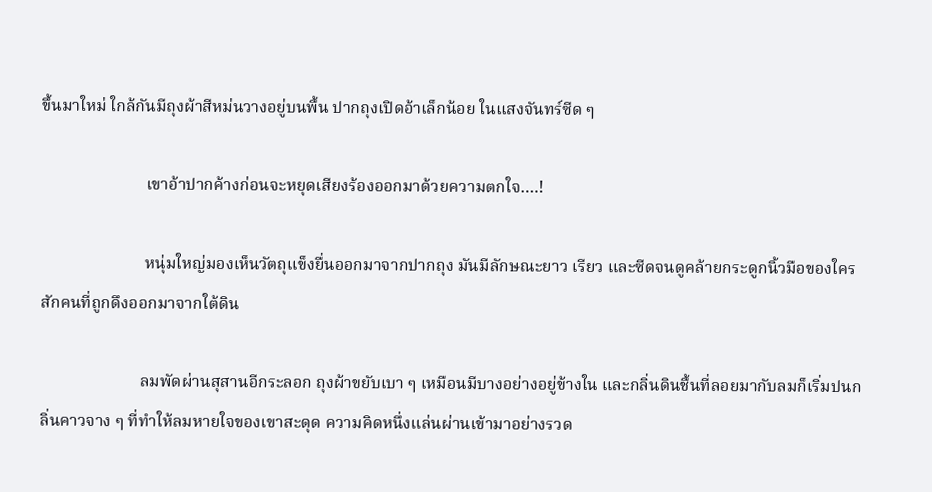ขึ้นมาใหม่ ใกล้กันมีถุงผ้าสีหม่นวางอยู่บนพื้น ปากถุงเปิดอ้าเล็กน้อย ในแสงจันทร์ซีด ๆ

                         เขาอ้าปากค้างก่อนจะหยุดเสียงร้องออกมาด้วยความตกใจ….!

                         หนุ่มใหญ่มองเห็นวัตถุแข็งยื่นออกมาจากปากถุง มันมีลักษณะยาว เรียว และซีดจนดูคล้ายกระดูกนิ้วมือของใครสักคนที่ถูกดึงออกมาจากใต้ดิน

                        ลมพัดผ่านสุสานอีกระลอก ถุงผ้าขยับเบา ๆ เหมือนมีบางอย่างอยู่ข้างใน และกลิ่นดินชื้นที่ลอยมากับลมก็เริ่มปนกลิ่นคาวจาง ๆ ที่ทำให้ลมหายใจของเขาสะดุด ความคิดหนึ่งแล่นผ่านเข้ามาอย่างรวด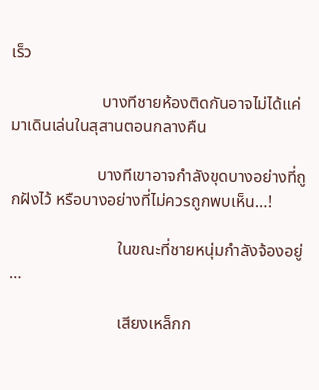เร็ว

                      บางทีชายห้องติดกันอาจไม่ได้แค่มาเดินเล่นในสุสานตอนกลางคืน

                     บางทีเขาอาจกำลังขุดบางอย่างที่ถูกฝังไว้ หรือบางอย่างที่ไม่ควรถูกพบเห็น…!

                          ในขณะที่ชายหนุ่มกำลังจ้องอยู่ …

                          เสียงเหล็กก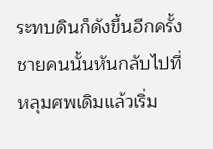ระทบดินก็ดังขึ้นอีกครั้ง ชายคนนั้นหันกลับไปที่หลุมศพเดิมแล้วเริ่ม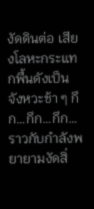งัดดินต่อ เสียงโลหะกระแทกพื้นดังเป็นจังหวะช้า ๆ กึก…กึก…กึก… ราวกับกำลังพยายามงัดสิ่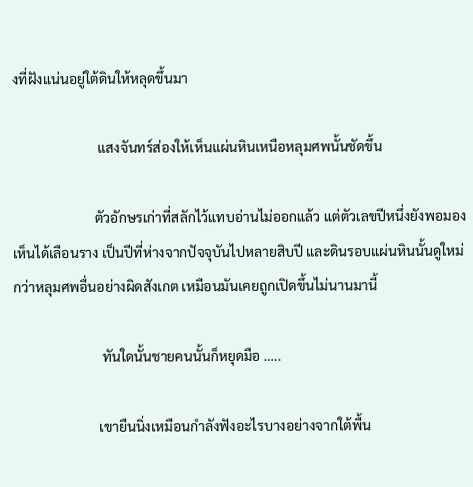งที่ฝังแน่นอยู่ใต้ดินให้หลุดขึ้นมา

                         แสงจันทร์ส่องให้เห็นแผ่นหินเหนือหลุมศพนั้นชัดขึ้น

                        ตัวอักษรเก่าที่สลักไว้แทบอ่านไม่ออกแล้ว แต่ตัวเลขปีหนึ่งยังพอมองเห็นได้เลือนราง เป็นปีที่ห่างจากปัจจุบันไปหลายสิบปี และดินรอบแผ่นหินนั้นดูใหม่กว่าหลุมศพอื่นอย่างผิดสังเกต เหมือนมันเคยถูกเปิดขึ้นไม่นานมานี้

                          ทันใดนั้นชายคนนั้นก็หยุดมือ …..

                         เขายืนนิ่งเหมือนกำลังฟังอะไรบางอย่างจากใต้พื้น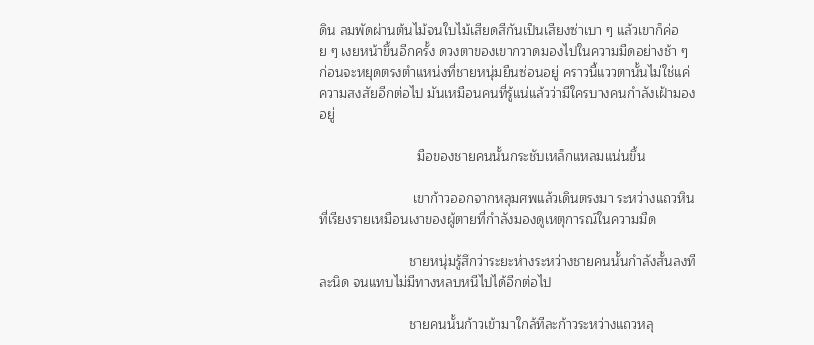ดิน ลมพัดผ่านต้นไม้จนใบไม้เสียดสีกันเป็นเสียงซ่าเบา ๆ แล้วเขาก็ค่อย ๆ เงยหน้าขึ้นอีกครั้ง ดวงตาของเขากวาดมองไปในความมืดอย่างช้า ๆ ก่อนจะหยุดตรงตำแหน่งที่ชายหนุ่มยืนซ่อนอยู่ คราวนี้แววตานั้นไม่ใช่แค่ความสงสัยอีกต่อไป มันเหมือนคนที่รู้แน่แล้วว่ามีใครบางคนกำลังเฝ้ามองอยู่

                          มือของชายคนนั้นกระชับเหล็กแหลมแน่นขึ้น

                         เขาก้าวออกจากหลุมศพแล้วเดินตรงมา ระหว่างแถวหินที่เรียงรายเหมือนเงาของผู้ตายที่กำลังมองดูเหตุการณ์ในความมืด

                        ชายหนุ่มรู้สึกว่าระยะห่างระหว่างชายคนนั้นกำลังสั้นลงทีละนิด จนแทบไม่มีทางหลบหนีไปได้อีกต่อไป

                        ชายคนนั้นก้าวเข้ามาใกล้ทีละก้าวระหว่างแถวหลุ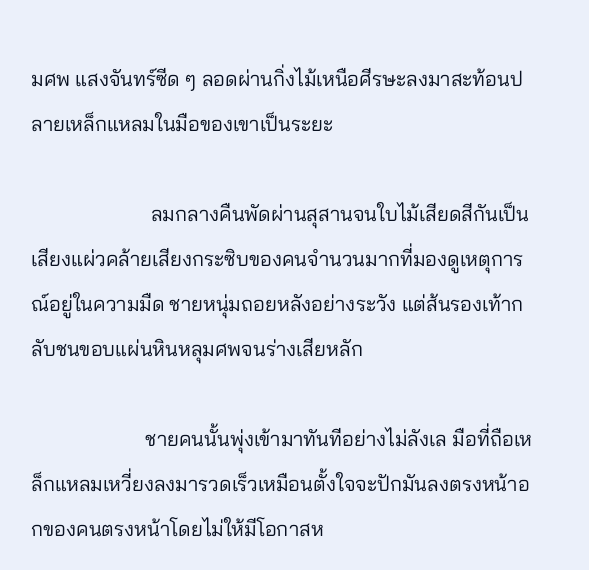มศพ แสงจันทร์ซีด ๆ ลอดผ่านกิ่งไม้เหนือศีรษะลงมาสะท้อนปลายเหล็กแหลมในมือของเขาเป็นระยะ

                       ลมกลางคืนพัดผ่านสุสานจนใบไม้เสียดสีกันเป็นเสียงแผ่วคล้ายเสียงกระซิบของคนจำนวนมากที่มองดูเหตุการณ์อยู่ในความมืด ชายหนุ่มถอยหลังอย่างระวัง แต่ส้นรองเท้ากลับชนขอบแผ่นหินหลุมศพจนร่างเสียหลัก

                      ชายคนนั้นพุ่งเข้ามาทันทีอย่างไม่ลังเล มือที่ถือเหล็กแหลมเหวี่ยงลงมารวดเร็วเหมือนตั้งใจจะปักมันลงตรงหน้าอกของคนตรงหน้าโดยไม่ให้มีโอกาสห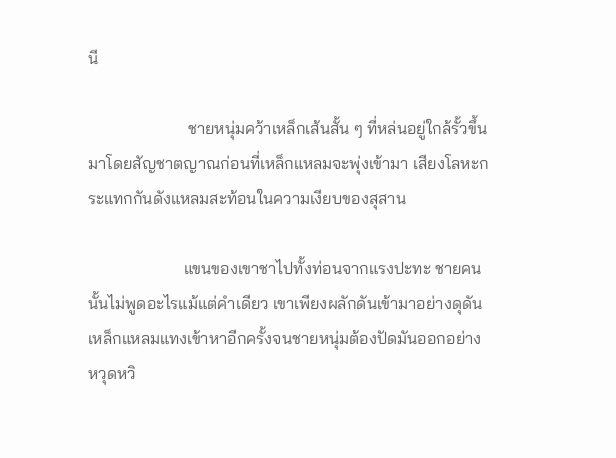นี

                        ชายหนุ่มคว้าเหล็กเส้นสั้น ๆ ที่หล่นอยู่ใกล้รั้วขึ้นมาโดยสัญชาตญาณก่อนที่เหล็กแหลมจะพุ่งเข้ามา เสียงโลหะกระแทกกันดังแหลมสะท้อนในความเงียบของสุสาน

                       แขนของเขาชาไปทั้งท่อนจากแรงปะทะ ชายคนนั้นไม่พูดอะไรแม้แต่คำเดียว เขาเพียงผลักดันเข้ามาอย่างดุดัน เหล็กแหลมแทงเข้าหาอีกครั้งจนชายหนุ่มต้องปัดมันออกอย่างหวุดหวิ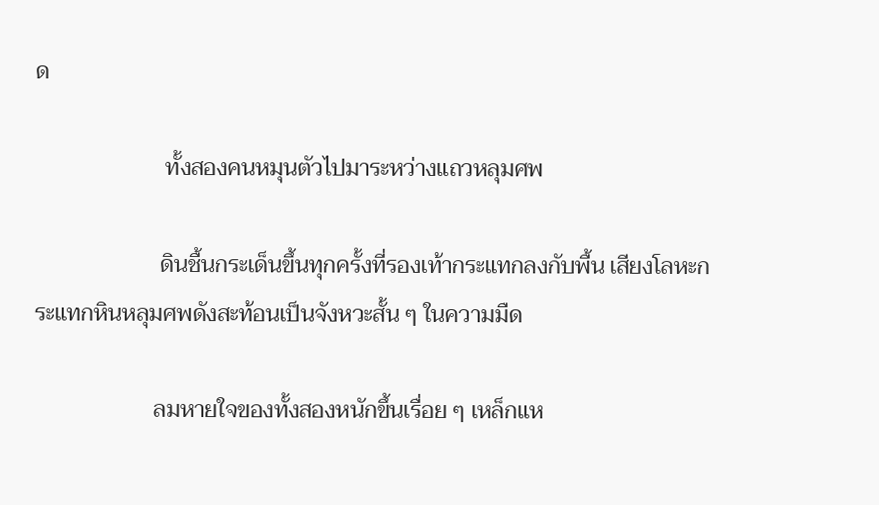ด

                       ทั้งสองคนหมุนตัวไปมาระหว่างแถวหลุมศพ

                      ดินชื้นกระเด็นขึ้นทุกครั้งที่รองเท้ากระแทกลงกับพื้น เสียงโลหะกระแทกหินหลุมศพดังสะท้อนเป็นจังหวะสั้น ๆ ในความมืด

                     ลมหายใจของทั้งสองหนักขึ้นเรื่อย ๆ เหล็กแห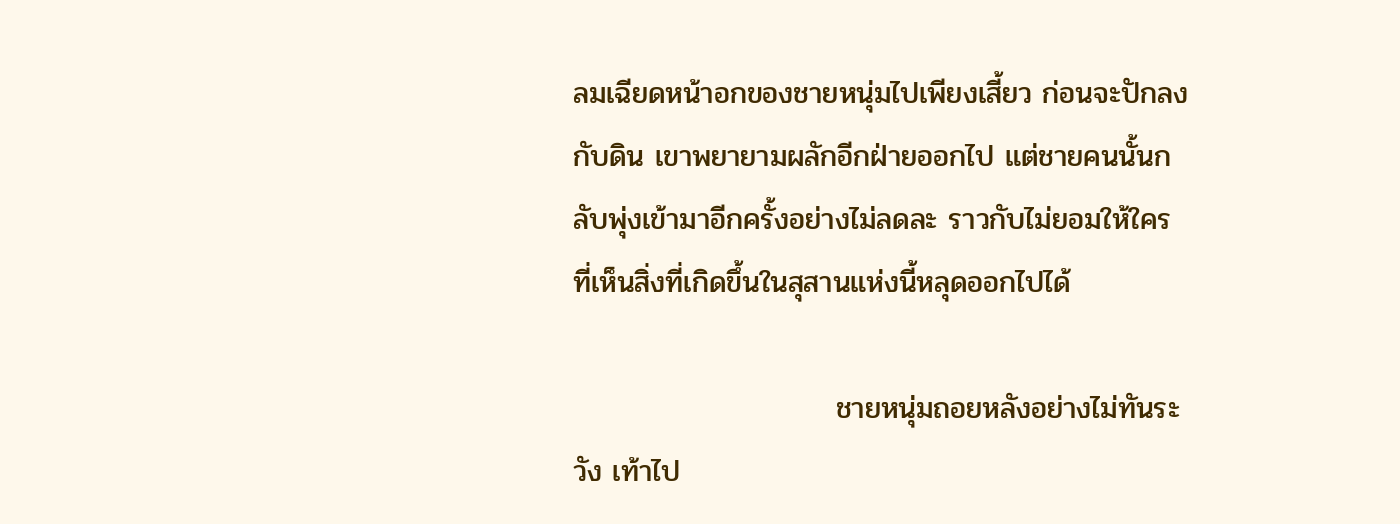ลมเฉียดหน้าอกของชายหนุ่มไปเพียงเสี้ยว ก่อนจะปักลงกับดิน เขาพยายามผลักอีกฝ่ายออกไป แต่ชายคนนั้นกลับพุ่งเข้ามาอีกครั้งอย่างไม่ลดละ ราวกับไม่ยอมให้ใครที่เห็นสิ่งที่เกิดขึ้นในสุสานแห่งนี้หลุดออกไปได้

                         ชายหนุ่มถอยหลังอย่างไม่ทันระวัง เท้าไป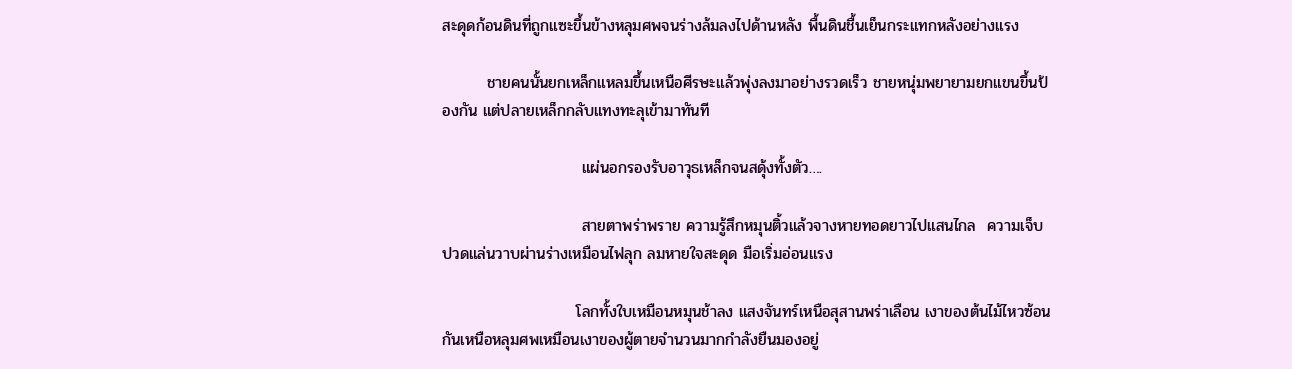สะดุดก้อนดินที่ถูกแซะขึ้นข้างหลุมศพจนร่างล้มลงไปด้านหลัง พื้นดินชื้นเย็นกระแทกหลังอย่างแรง

        ชายคนนั้นยกเหล็กแหลมขึ้นเหนือศีรษะแล้วพุ่งลงมาอย่างรวดเร็ว ชายหนุ่มพยายามยกแขนขึ้นป้องกัน แต่ปลายเหล็กกลับแทงทะลุเข้ามาทันที

                         แผ่นอกรองรับอาวุธเหล็กจนสดุ้งทั้งตัว….

                         สายตาพร่าพราย ความรู้สึกหมุนติ้วแล้วจางหายทอดยาวไปแสนไกล  ความเจ็บปวดแล่นวาบผ่านร่างเหมือนไฟลุก ลมหายใจสะดุด มือเริ่มอ่อนแรง

                        โลกทั้งใบเหมือนหมุนช้าลง แสงจันทร์เหนือสุสานพร่าเลือน เงาของต้นไม้ไหวซ้อนกันเหนือหลุมศพเหมือนเงาของผู้ตายจำนวนมากกำลังยืนมองอยู่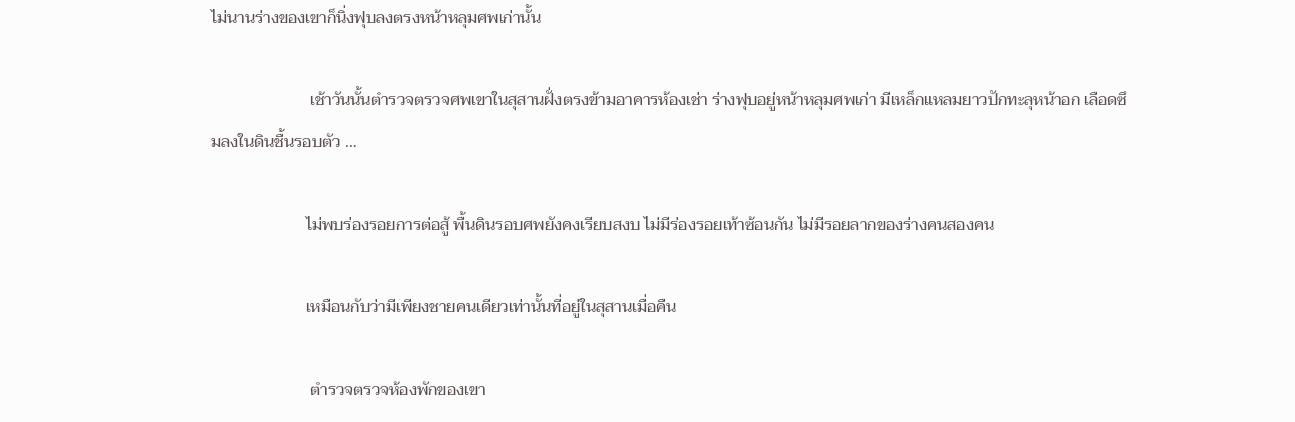ไม่นานร่างของเขาก็นิ่งฟุบลงตรงหน้าหลุมศพเก่านั้น

                        เช้าวันนั้นตำรวจตรวจศพเขาในสุสานฝั่งตรงข้ามอาคารห้องเช่า ร่างฟุบอยู่หน้าหลุมศพเก่า มีเหล็กแหลมยาวปักทะลุหน้าอก เลือดซึมลงในดินชื้นรอบตัว …

                       ไม่พบร่องรอยการต่อสู้ พื้นดินรอบศพยังคงเรียบสงบ ไม่มีร่องรอยเท้าซ้อนกัน ไม่มีรอยลากของร่างคนสองคน

                       เหมือนกับว่ามีเพียงชายคนเดียวเท่านั้นที่อยู่ในสุสานเมื่อคืน

                        ตำรวจตรวจห้องพักของเขา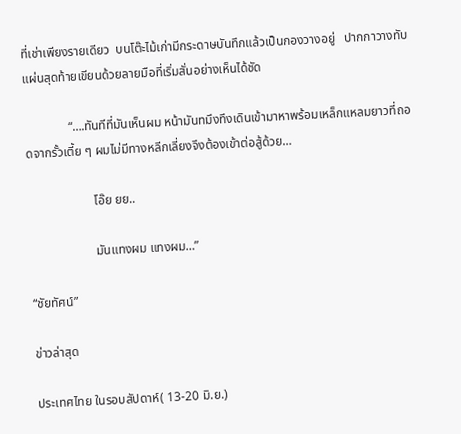ที่เช่าเพียงรายเดียว  บนโต๊ะไม้เก่ามีกระดาษบันทึกแล้วเป็นกองวางอยู่   ปากกาวางทับแผ่นสุดท้ายเขียนด้วยลายมือที่เริ่มสั่นอย่างเห็นได้ชัด

              “….ทันทีที่มันเห็นผม หน้ามันทมึงทึงเดินเข้ามาหาพร้อมเหล็กแหลมยาวที่ถอดจากรั้วเตี้ย ๆ ผมไม่มีทางหลีกเลี่ยงจึงต้องเข้าต่อสู้ด้วย…

                     โอ๊ย ยย..

                     มันแทงผม แทงผม…”

“ชัยทัศน์”

ข่าวล่าสุด

ประเทศไทย ในรอบสัปดาห์( 13-20 มิ.ย.)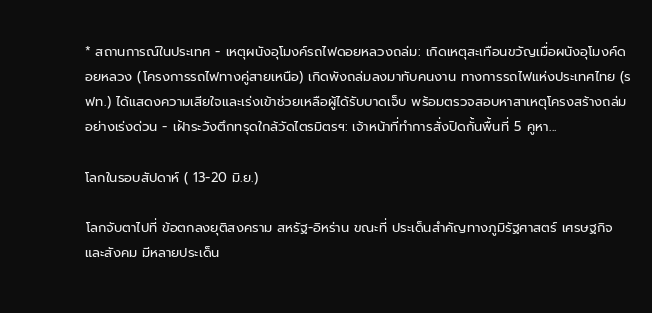* สถานการณ์ในประเทศ - เหตุผนังอุโมงค์รถไฟดอยหลวงถล่ม: เกิดเหตุสะเทือนขวัญเมื่อผนังอุโมงค์ดอยหลวง (โครงการรถไฟทางคู่สายเหนือ) เกิดพังถล่มลงมาทับคนงาน ทางการรถไฟแห่งประเทศไทย (รฟท.) ได้แสดงความเสียใจและเร่งเข้าช่วยเหลือผู้ได้รับบาดเจ็บ พร้อมตรวจสอบหาสาเหตุโครงสร้างถล่มอย่างเร่งด่วน - เฝ้าระวังตึกทรุดใกล้วัดไตรมิตรฯ: เจ้าหน้าที่ทำการสั่งปิดกั้นพื้นที่ 5 คูหา...

โลกในรอบสัปดาห์ ( 13-20 มิ.ย.)

โลกจับตาไปที่ ข้อตกลงยุติสงคราม สหรัฐ-อิหร่าน ขณะที่ ประเด็นสำคัญทางภูมิรัฐศาสตร์ เศรษฐกิจ และสังคม มีหลายประเด็น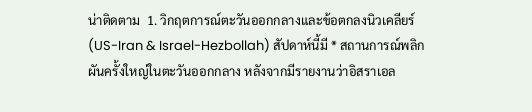น่าติดตาม  1. วิกฤตการณ์ตะวันออกกลางและข้อตกลงนิวเคลียร์ (US-Iran & Israel-Hezbollah) สัปดาห์นี้มี * สถานการณ์พลิกผันครั้งใหญ่ในตะวันออกกลาง หลังจากมีรายงานว่าอิสราเอล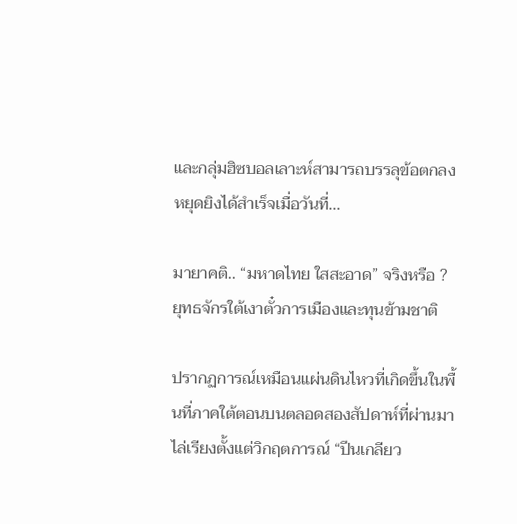และกลุ่มฮิซบอลเลาะห์สามารถบรรลุข้อตกลงหยุดยิงได้สำเร็จเมื่อวันที่...

มายาคติ.. “มหาดไทย ใสสะอาด” จริงหรือ ?  ยุทธจักรใต้เงาตั๋วการเมืองและทุนข้ามชาติ

ปรากฏการณ์เหมือนแผ่นดินไหวที่เกิดขึ้นในพื้นที่ภาคใต้ตอนบนตลอดสองสัปดาห์ที่ผ่านมา ไล่เรียงตั้งแต่วิกฤตการณ์ “ปีนเกลียว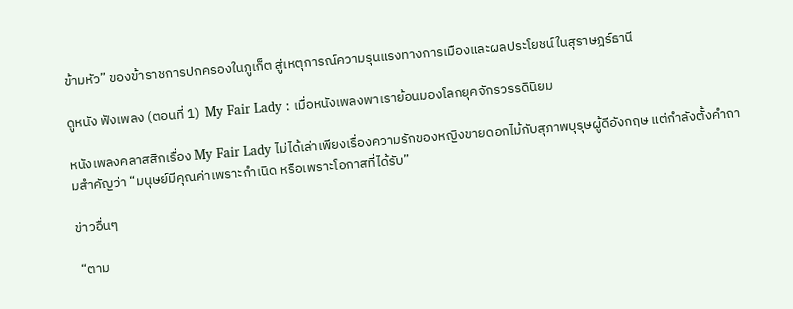ข้ามหัว” ของข้าราชการปกครองในภูเก็ต สู่เหตุการณ์ความรุนแรงทางการเมืองและผลประโยชน์ในสุราษฎร์ธานี

ดูหนัง ฟังเพลง (ตอนที่ 1)  My Fair Lady : เมื่อหนังเพลงพาเราย้อนมองโลกยุคจักรวรรดินิยม

หนังเพลงคลาสสิกเรื่อง My Fair Lady ไม่ได้เล่าเพียงเรื่องความรักของหญิงขายดอกไม้กับสุภาพบุรุษผู้ดีอังกฤษ แต่กำลังตั้งคำถามสำคัญว่า “มนุษย์มีคุณค่าเพราะกำเนิด หรือเพราะโอกาสที่ได้รับ”

ข่าวอื่นๆ

 “ตาม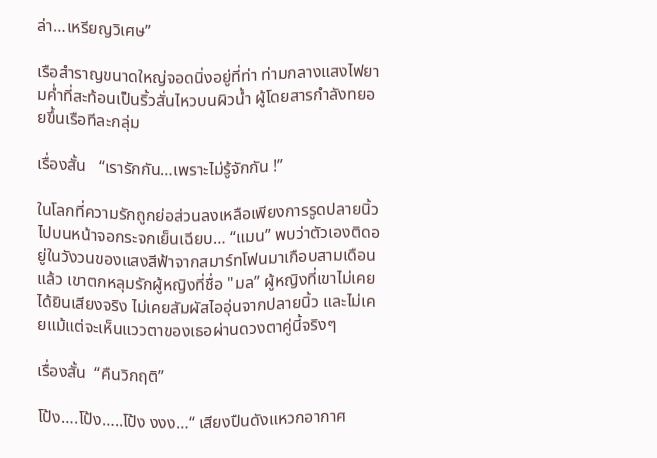ล่า…เหรียญวิเศษ”

เรือสำราญขนาดใหญ่จอดนิ่งอยู่ที่ท่า ท่ามกลางแสงไฟยามค่ำที่สะท้อนเป็นริ้วสั่นไหวบนผิวน้ำ ผู้โดยสารกำลังทยอยขึ้นเรือทีละกลุ่ม

เรื่องสั้น   “เรารักกัน…เพราะไม่รู้จักกัน !”

ในโลกที่ความรักถูกย่อส่วนลงเหลือเพียงการรูดปลายนิ้วไปบนหน้าจอกระจกเย็นเฉียบ… “แมน” พบว่าตัวเองติดอยู่ในวังวนของแสงสีฟ้าจากสมาร์ทโฟนมาเกือบสามเดือนแล้ว เขาตกหลุมรักผู้หญิงที่ชื่อ "มล” ผู้หญิงที่เขาไม่เคยได้ยินเสียงจริง ไม่เคยสัมผัสไออุ่นจากปลายนิ้ว และไม่เคยแม้แต่จะเห็นแววตาของเธอผ่านดวงตาคู่นี้จริงๆ

เรื่องสั้น  “คืนวิกฤติ”

โป้ง….โป้ง…..โป้ง งงง…“ เสียงปืนดังแหวกอากาศ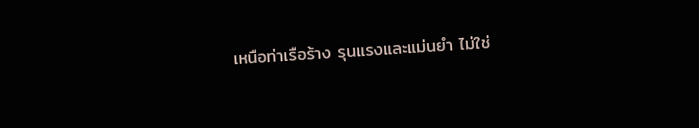เหนือท่าเรือร้าง รุนแรงและแม่นยำ ไม่ใช่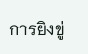การยิงขู่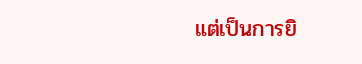แต่เป็นการยิ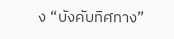ง “บังคับทิศทาง”